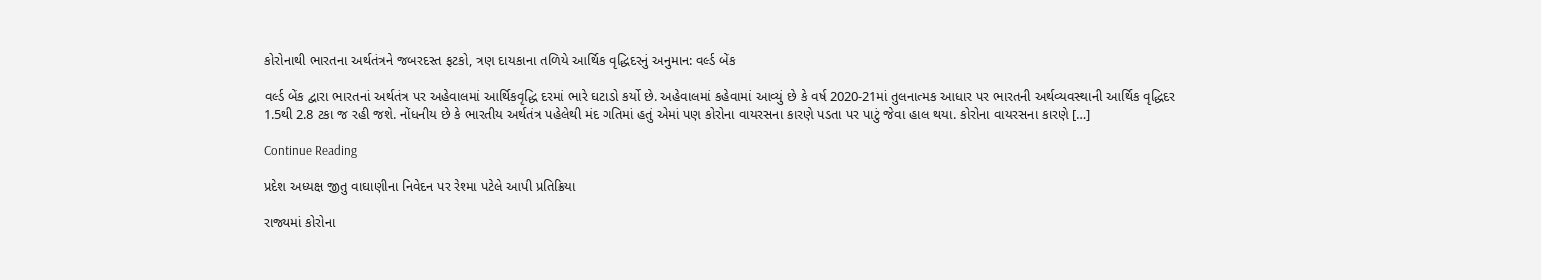કોરોનાથી ભારતના અર્થતંત્રને જબરદસ્ત ફટકો, ત્રણ દાયકાના તળિયે આર્થિક વૃદ્ધિદરનું અનુમાન: વર્લ્ડ બેંક

વર્લ્ડ બેંક દ્વારા ભારતનાં અર્થતંત્ર પર અહેવાલમાં આર્થિકવૃદ્ધિ દરમાં ભારે ઘટાડો કર્યો છે. અહેવાલમાં કહેવામાં આવ્યું છે કે વર્ષ 2020-21માં તુલનાત્મક આધાર પર ભારતની અર્થવ્યવસ્થાની આર્થિક વૃદ્ધિદર 1.5થી 2.8 ટકા જ રહી જશે. નોંધનીય છે કે ભારતીય અર્થતંત્ર પહેલેથી મંદ ગતિમાં હતું એમાં પણ કોરોના વાયરસના કારણે પડતા પર પાટું જેવા હાલ થયા. કોરોના વાયરસના કારણે […]

Continue Reading

પ્રદેશ અધ્યક્ષ જીતુ વાઘાણીના નિવેદન પર રેશ્મા પટેલે આપી પ્રતિક્રિયા

રાજ્યમાં કોરોના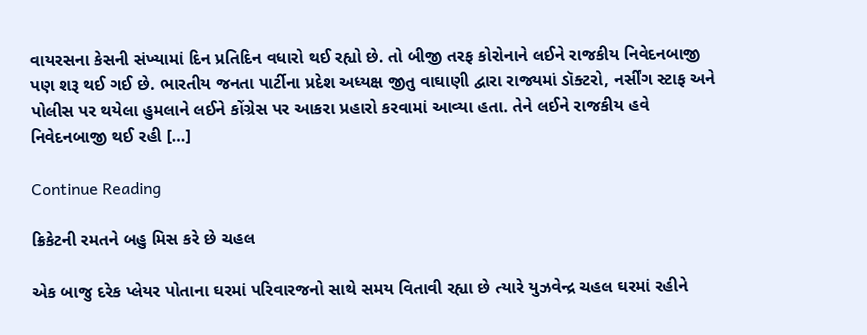વાયરસના કેસની સંખ્યામાં દિન પ્રતિદિન વધારો થઈ રહ્યો છે. તો બીજી તરફ કોરોનાને લઈને રાજકીય નિવેદનબાજી પણ શરૂ થઈ ગઈ છે. ભારતીય જનતા પાર્ટીના પ્રદેશ અધ્યક્ષ જીતુ વાઘાણી દ્વારા રાજ્યમાં ડૉક્ટરો, નર્સીંગ સ્ટાફ અને પોલીસ પર થયેલા હુમલાને લઈને કોંગ્રેસ પર આકરા પ્રહારો કરવામાં આવ્યા હતા. તેને લઈને રાજકીય હવે નિવેદનબાજી થઈ રહી […]

Continue Reading

ક્રિકેટની રમતને બહુ મિસ કરે છે ચહલ

એક બાજુ દરેક પ્લેયર પોતાના ઘરમાં પરિવારજનો સાથે સમય વિતાવી રહ્યા છે ત્યારે યુઝવેન્દ્ર ચહલ ઘરમાં રહીને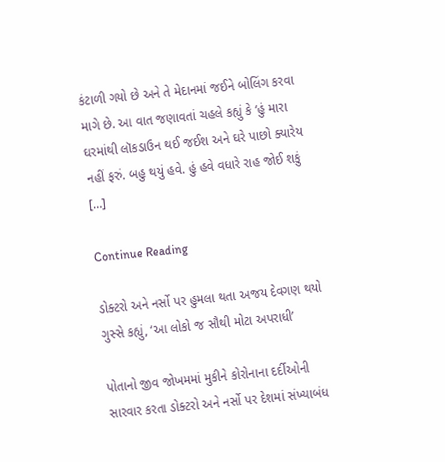કંટાળી ગયો છે અને તે મેદાનમાં જઈને બોલિંગ કરવા માગે છે. આ વાત જણાવતાં ચહલે કહ્યું કે ‘હું મારા ઘરમાંથી લૉકડાઉન થઈ જઈશ અને ઘરે પાછો ક્યારેય નહીં ફરું. બહુ થયું હવે. હું હવે વધારે રાહ જોઈ શકું […]

Continue Reading

ડોક્ટરો અને નર્સો પર હુમલા થતા અજય દેવગણ થયો ગુસ્સે કહ્યું, ‘આ લોકો જ સૌથી મોટા અપરાધી’

પોતાનો જીવ જોખમમાં મુકીને કોરોનાના દર્દીઓની સારવાર કરતા ડોક્ટરો અને નર્સો પર દેશમાં સંખ્યાબંધ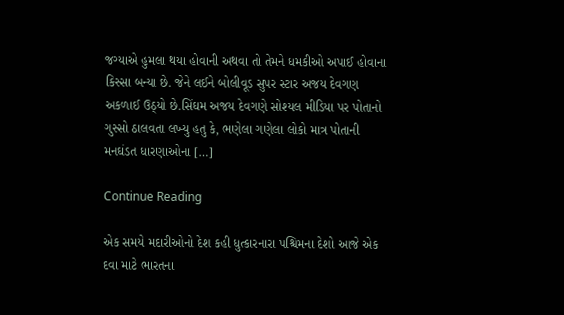જગ્યાએ હુમલા થયા હોવાની અથવા તો તેમને ધમકીઓ અપાઈ હોવાના કિસ્સા બન્યા છે. જેને લઈને બોલીવૂડ સુપર સ્ટાર અજય દેવગણ અકળાઈ ઉઠ્યો છે.સિંઘમ અજય દેવગણે સોશ્યલ મીડિયા પર પોતાનો ગુસ્સો ઠાલવતા લખ્યુ હતુ કે, ભણેલા ગણેલા લોકો માત્ર પોતાની મનઘંડત ધારણાઓના […]

Continue Reading

એક સમયે મદારીઓનો દેશ કહી ધુત્કારનારા પશ્ચિમના દેશો આજે એક દવા માટે ભારતના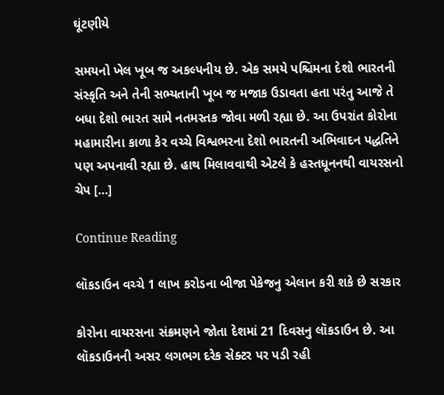ઘૂંટણીયે

સમયનો ખેલ ખૂબ જ અકલ્પનીય છે. એક સમયે પશ્ચિમના દેશો ભારતની સંસ્કૃતિ અને તેની સભ્યતાની ખૂબ જ મજાક ઉડાવતા હતા પરંતુ આજે તે બધા દેશો ભારત સામે નતમસ્તક જોવા મળી રહ્યા છે. આ ઉપરાંત કોરોના મહામારીના કાળા કેર વચ્ચે વિશ્વભરના દેશો ભારતની અભિવાદન પદ્ધતિને પણ અપનાવી રહ્યા છે. હાથ મિલાવવાથી એટલે કે હસ્તધૂનનથી વાયરસનો ચેપ […]

Continue Reading

લૉકડાઉન વચ્ચે 1 લાખ કરોડના બીજા પેકેજનુ એલાન કરી શકે છે સરકાર

કોરોના વાયરસના સંક્રમણને જોતા દેશમાં 21 દિવસનુ લૉકડાઉન છે. આ લૉકડાઉનની અસર લગભગ દરેક સેક્ટર પર પડી રહી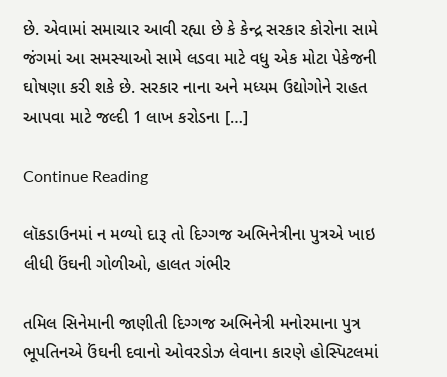છે. એવામાં સમાચાર આવી રહ્યા છે કે કેન્દ્ર સરકાર કોરોના સામે જંગમાં આ સમસ્યાઓ સામે લડવા માટે વધુ એક મોટા પેકેજની ઘોષણા કરી શકે છે. સરકાર નાના અને મધ્યમ ઉદ્યોગોને રાહત આપવા માટે જલ્દી 1 લાખ કરોડના […]

Continue Reading

લૉકડાઉનમાં ન મળ્યો દારૂ તો દિગ્ગજ અભિનેત્રીના પુત્રએ ખાઇ લીધી ઉંઘની ગોળીઓ, હાલત ગંભીર

તમિલ સિનેમાની જાણીતી દિગ્ગજ અભિનેત્રી મનોરમાના પુત્ર ભૂપતિનએ ઉંઘની દવાનો ઓવરડોઝ લેવાના કારણે હોસ્પિટલમાં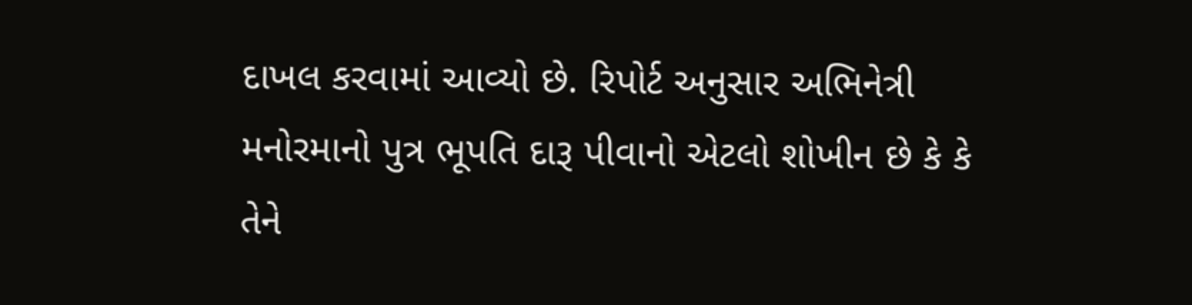દાખલ કરવામાં આવ્યો છે. રિપોર્ટ અનુસાર અભિનેત્રી મનોરમાનો પુત્ર ભૂપતિ દારૂ પીવાનો એટલો શોખીન છે કે કે તેને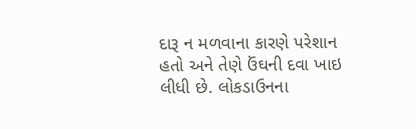દારૂ ન મળવાના કારણે પરેશાન હતો અને તેણે ઉંઘની દવા ખાઇ લીધી છે. લોકડાઉનના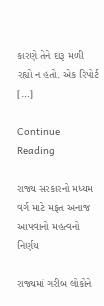કારણે તેને દારૂ મળી રહ્યો ન હતો. એક રિપોર્ટ […]

Continue Reading

રાજ્ય સરકારનો મધ્યમ વર્ગ માટે મફત અનાજ આપવાનો મહત્વનો નિર્ણય

રાજ્યમાં ગરીબ લોકોને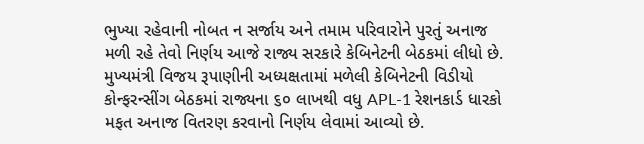ભુખ્યા રહેવાની નોબત ન સર્જાય અને તમામ પરિવારોને પુરતું અનાજ મળી રહે તેવો નિર્ણય આજે રાજ્ય સરકારે કેબિનેટની બેઠકમાં લીધો છે. મુખ્યમંત્રી વિજય રૂપાણીની અધ્યક્ષતામાં મળેલી કેબિનેટની વિડીયો કોન્ફરન્સીંગ બેઠકમાં રાજ્યના ૬૦ લાખથી વધુ APL-1 રેશનકાર્ડ ધારકો મફત અનાજ વિતરણ કરવાનો નિર્ણય લેવામાં આવ્યો છે.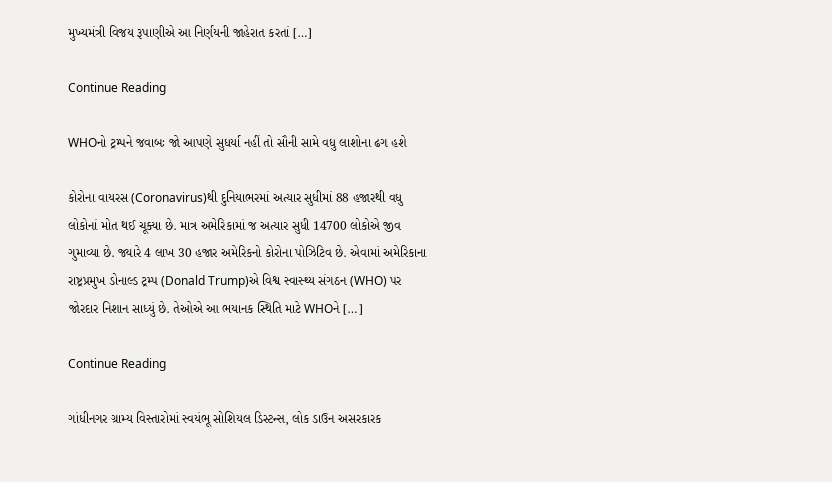મુખ્યમંત્રી વિજય રૂપાણીએ આ નિર્ણયની જાહેરાત કરતાં […]

Continue Reading

WHOનો ટ્રમ્પને જવાબઃ જો આપણે સુધર્યા નહીં તો સૌની સામે વધુ લાશોના ઢગ હશે

કોરોના વાયરસ (Coronavirus)થી દુનિયાભરમાં અત્યાર સુધીમાં 88 હજારથી વધુ લોકોનાં મોત થઈ ચૂક્યા છે. માત્ર અમેરિકામાં જ અત્યાર સુધી 14700 લોકોએ જીવ ગુમાવ્યા છે. જ્યારે 4 લાખ 30 હજાર અમેરિકનો કોરોના પોઝિટિવ છે. એવામાં અમેરિકાના રાષ્ટ્રપ્રમુખ ડોનાલ્ડ ટ્રમ્પ (Donald Trump)એ વિશ્વ સ્વાસ્થ્ય સંગઠન (WHO) પર જોરદાર નિશાન સાધ્યું છે. તેઓએ આ ભયાનક સ્થિતિ માટે WHOને […]

Continue Reading

ગાંધીનગર ગ્રામ્ય વિસ્તારોમાં સ્વયંભૂ સોશિયલ ડિસ્ટન્સ, લોક ડાઉન અસરકારક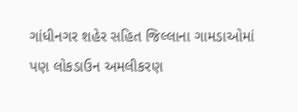ગાંધીનગર શહેર સહિત જિલ્લાના ગામડાઓમાં પણ લોકડાઉન અમલીકરણ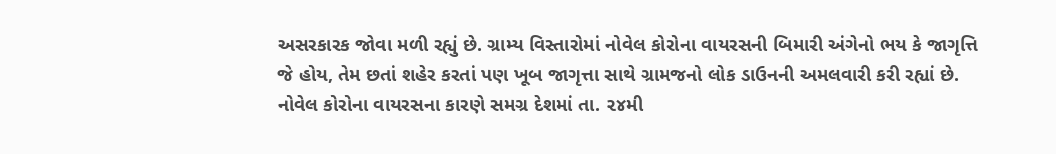અસરકારક જોવા મળી રહ્યું છે. ગ્રામ્ય વિસ્તારોમાં નોવેલ કોરોના વાયરસની બિમારી અંગેનો ભય કે જાગૃત્તિ જે હોય, તેમ છતાં શહેર કરતાં પણ ખૂબ જાગૃત્તા સાથે ગ્રામજનો લોક ડાઉનની અમલવારી કરી રહ્યાં છે. નોવેલ કોરોના વાયરસના કારણે સમગ્ર દેશમાં તા. ૨૪મી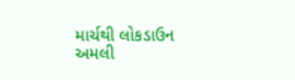માર્ચથી લોકડાઉન અમલી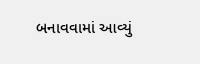બનાવવામાં આવ્યું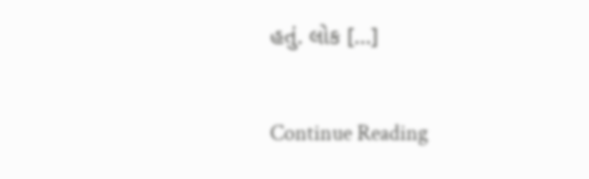હતું. લોક […]

Continue Reading